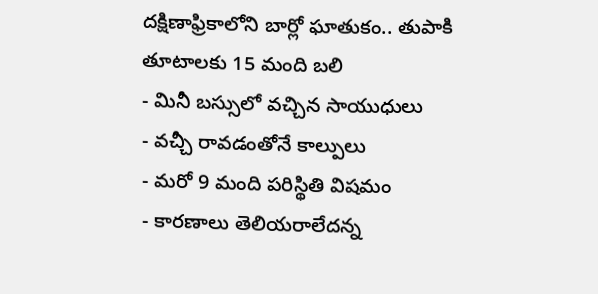దక్షిణాఫ్రికాలోని బార్లో ఘాతుకం.. తుపాకి తూటాలకు 15 మంది బలి
- మినీ బస్సులో వచ్చిన సాయుధులు
- వచ్చీ రావడంతోనే కాల్పులు
- మరో 9 మంది పరిస్థితి విషమం
- కారణాలు తెలియరాలేదన్న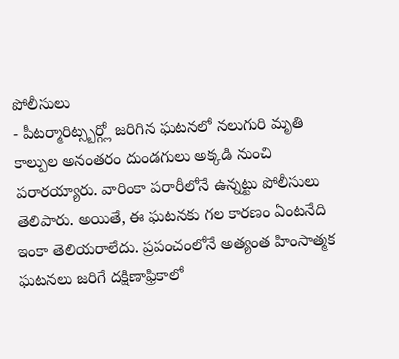పోలీసులు
- పీటర్మారిట్స్బర్గ్లో జరిగిన ఘటనలో నలుగురి మృతి
కాల్పుల అనంతరం దుండగులు అక్కడి నుంచి పరారయ్యారు. వారింకా పరారీలోనే ఉన్నట్టు పోలీసులు తెలిపారు. అయితే, ఈ ఘటనకు గల కారణం ఏంటనేది ఇంకా తెలియరాలేదు. ప్రపంచంలోనే అత్యంత హింసాత్మక ఘటనలు జరిగే దక్షిణాఫ్రికాలో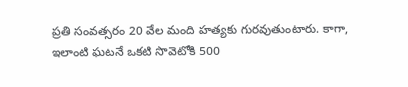ప్రతి సంవత్సరం 20 వేల మంది హత్యకు గురవుతుంటారు. కాగా, ఇలాంటి ఘటనే ఒకటి సొవెటోకి 500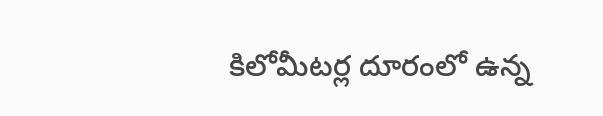కిలోమీటర్ల దూరంలో ఉన్న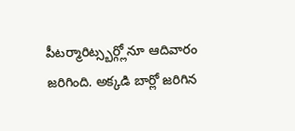పీటర్మారిట్స్బర్గ్లోనూ ఆదివారం జరిగింది. అక్కడి బార్లో జరిగిన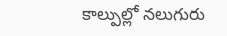కాల్పుల్లో నలుగురు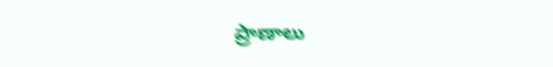ప్రాణాలు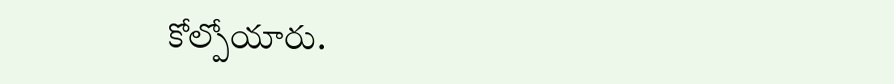కోల్పోయారు.